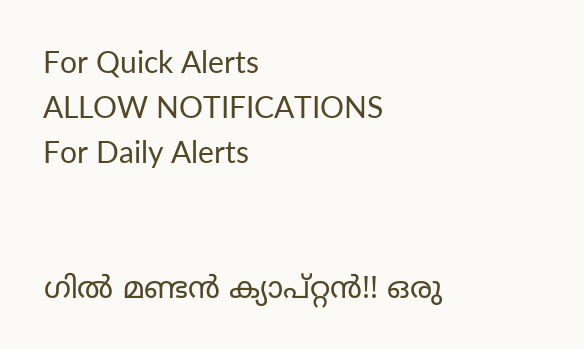For Quick Alerts
ALLOW NOTIFICATIONS
For Daily Alerts


ഗില്‍ മണ്ടന്‍ ക്യാപ്റ്റന്‍!! ഒരു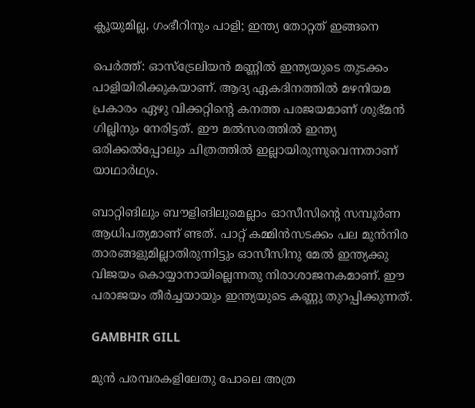ക്ലൂയുമില്ല, ഗംഭീറിനും പാളി; ഇന്ത്യ തോറ്റത് ഇങ്ങനെ

പെര്‍ത്ത്: ഓസ്‌ട്രേലിയന്‍ മണ്ണില്‍ ഇന്ത്യയുടെ തുടക്കം പാളിയിരിക്കുകയാണ്. ആദ്യ ഏകദിനത്തില്‍ മഴനിയമ പ്രകാരം ഏഴു വിക്കറ്റിന്റെ കനത്ത പരജയമാണ് ശുഭ്മന്‍ ഗില്ലിനും നേരിട്ടത്. ഈ മല്‍സരത്തില്‍ ഇന്ത്യ ഒരിക്കല്‍പ്പോലും ചിത്രത്തില്‍ ഇല്ലായിരുന്നുവെന്നതാണ് യാഥാര്‍ഥ്യം.

ബാറ്റിങിലും ബൗളിങിലുമെല്ലാം ഓസീസിന്റെ സമ്പൂര്‍ണ ആധിപത്യമാണ് ണ്ടത്. പാറ്റ് കമ്മിന്‍സടക്കം പല മുന്‍നിര താരങ്ങളുമില്ലാതിരുന്നിട്ടും ഓസീസിനു മേല്‍ ഇന്ത്യക്കു വിജയം കൊയ്യാനായില്ലെന്നതു നിരാശാജനകമാണ്. ഈ പരാജയം തീര്‍ച്ചയായും ഇന്ത്യയുടെ കണ്ണു തുറപ്പിക്കുന്നത്.

GAMBHIR GILL

മുന്‍ പരമ്പരകളിലേതു പോലെ അത്ര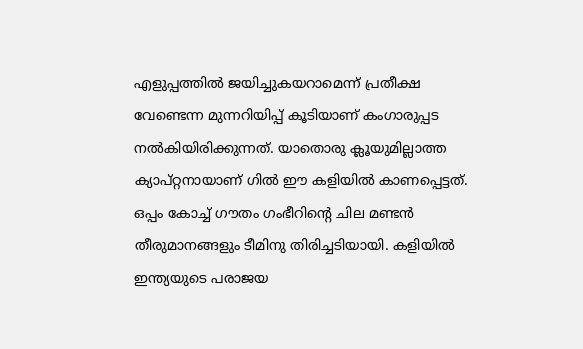എളുപ്പത്തില്‍ ജയിച്ചുകയറാമെന്ന് പ്രതീക്ഷ വേണ്ടെന്ന മുന്നറിയിപ്പ് കൂടിയാണ് കംഗാരുപ്പട നല്‍കിയിരിക്കുന്നത്. യാതൊരു ക്ലൂയുമില്ലാത്ത ക്യാപ്റ്റനായാണ് ഗില്‍ ഈ കളിയില്‍ കാണപ്പെട്ടത്. ഒപ്പം കോച്ച് ഗൗതം ഗംഭീറിന്റെ ചില മണ്ടന്‍ തീരുമാനങ്ങളും ടീമിനു തിരിച്ചടിയായി. കളിയില്‍ ഇന്ത്യയുടെ പരാജയ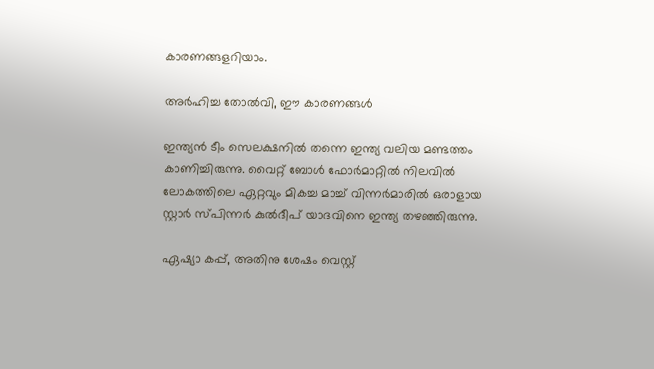കാരണങ്ങളറിയാം.

അര്‍ഹിച്ച തോല്‍വി, ഈ കാരണങ്ങള്‍

ഇന്ത്യന്‍ ടീം സെലക്ഷനില്‍ തന്നെ ഇന്ത്യ വലിയ മണ്ടത്തം കാണിച്ചിരുന്നു. വൈറ്റ് ബോള്‍ ഫോര്‍മാറ്റില്‍ നിലവില്‍ ലോകത്തിലെ ഏറ്റവും മികച്ച മാച്ച് വിന്നര്‍മാരില്‍ ഒരാളായ സ്റ്റാര്‍ സ്പിന്നര്‍ കുല്‍ദീപ് യാദവിനെ ഇന്ത്യ തഴഞ്ഞിരുന്നു.

ഏഷ്യാ കപ്പ്, അതിനു ശേഷം വെസ്റ്റ്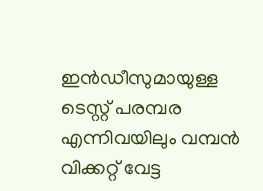ഇന്‍ഡീസുമായുള്ള ടെസ്റ്റ് പരമ്പര എന്നിവയിലും വമ്പന്‍ വിക്കറ്റ് വേട്ട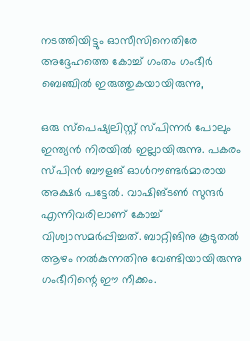നടത്തിയിട്ടും ഓസീസിനെതിരേ അദ്ദേഹത്തെ കോച്ച് ഗംതം ഗംഭീര്‍ ബെഞ്ചില്‍ ഇരുത്തുകയായിരുന്നു,

ഒരു സ്‌പെഷ്യലിസ്റ്റ് സ്പിന്നര്‍ പോലും ഇന്ത്യന്‍ നിരയില്‍ ഇല്ലായിരുന്നു. പകരം സ്പിന്‍ ബൗളങ് ഓള്‍റൗണ്ടര്‍മാരായ അക്ഷര്‍ പട്ടേല്‍. വാഷിങ്ടണ്‍ സുന്ദര്‍ എന്നിവരിലാണ് കോച്ച് വിശ്വാസമര്‍പ്പിച്ചത്. ബാറ്റിങിനു കൂടുതല്‍ ആഴം നല്‍കുന്നതിനു വേണ്ടിയായിരുന്നു ഗംഭീറിന്റെ ഈ നീക്കം.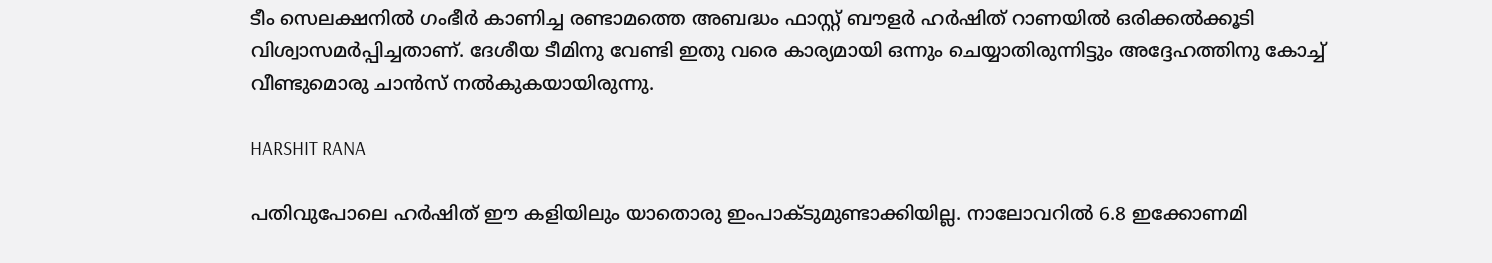ടീം സെലക്ഷനില്‍ ഗംഭീര്‍ കാണിച്ച രണ്ടാമത്തെ അബദ്ധം ഫാസ്റ്റ് ബൗളര്‍ ഹര്‍ഷിത് റാണയില്‍ ഒരിക്കല്‍ക്കൂടി വിശ്വാസമര്‍പ്പിച്ചതാണ്. ദേശീയ ടീമിനു വേണ്ടി ഇതു വരെ കാര്യമായി ഒന്നും ചെയ്യാതിരുന്നിട്ടും അദ്ദേഹത്തിനു കോച്ച് വീണ്ടുമൊരു ചാന്‍സ് നല്‍കുകയായിരുന്നു.

HARSHIT RANA

പതിവുപോലെ ഹര്‍ഷിത് ഈ കളിയിലും യാതൊരു ഇംപാക്ടുമുണ്ടാക്കിയില്ല. നാലോവറില്‍ 6.8 ഇക്കോണമി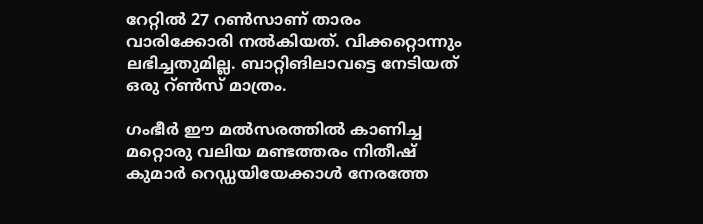റേറ്റില്‍ 27 റണ്‍സാണ് താരം വാരിക്കോരി നല്‍കിയത്. വിക്കറ്റൊന്നും ലഭിച്ചതുമില്ല. ബാറ്റിങിലാവട്ടെ നേടിയത് ഒരു റ്ണ്‍സ് മാത്രം.

ഗംഭീര്‍ ഈ മല്‍സരത്തില്‍ കാണിച്ച മറ്റൊരു വലിയ മണ്ടത്തരം നിതീഷ് കുമാര്‍ റെഡ്ഡയിയേക്കാള്‍ നേരത്തേ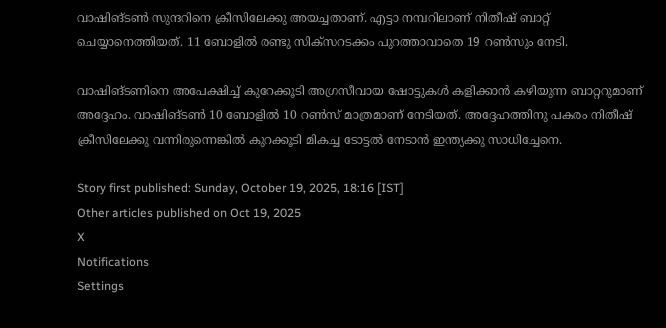വാഷിങ്ടണ്‍ സുന്ദറിനെ ക്രീസിലേക്കു അയച്ചതാണ്. എട്ടാ നമ്പറിലാണ് നിതീഷ് ബാറ്റ് ചെയ്യാനെത്തിയത്. 11 ബോളില്‍ രണ്ടു സിക്‌സറടക്കം പുറത്താവാതെ 19 റണ്‍സും നേടി.

വാഷിങ്ടണിനെ അപേക്ഷിച്ച് കുറേക്കൂടി അഗ്രസീവായ ഷോട്ടുകള്‍ കളിക്കാന്‍ കഴിയുന്ന ബാറ്ററുമാണ് അദ്ദേഹം. വാഷിങ്ടണ്‍ 10 ബോളില്‍ 10 റണ്‍സ് മാത്രമാണ് നേടിയത്. അദ്ദേഹത്തിനു പകരം നിതീഷ് ക്രീസിലേക്കു വന്നിരുന്നെങ്കില്‍ കുറക്കൂടി മികച്ച ടോട്ടല്‍ നേടാന്‍ ഇന്ത്യക്കു സാധിച്ചേനെ.

Story first published: Sunday, October 19, 2025, 18:16 [IST]
Other articles published on Oct 19, 2025
X
Notifications
Settings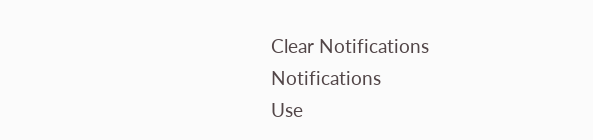Clear Notifications
Notifications
Use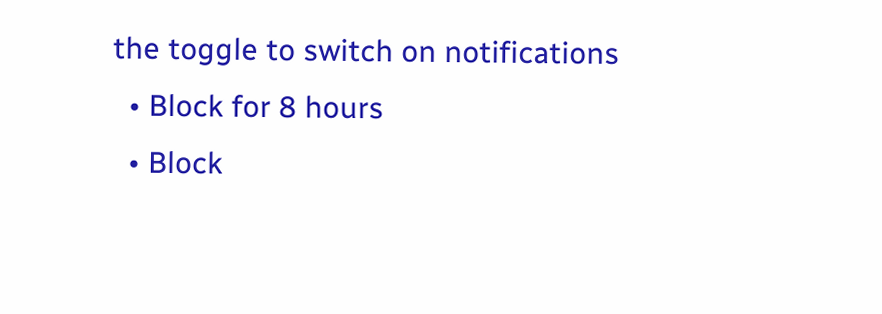the toggle to switch on notifications
  • Block for 8 hours
  • Block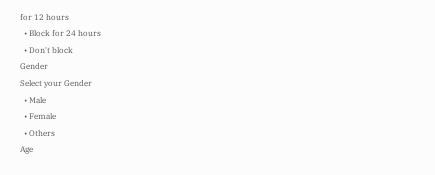for 12 hours
  • Block for 24 hours
  • Don't block
Gender
Select your Gender
  • Male
  • Female
  • Others
Age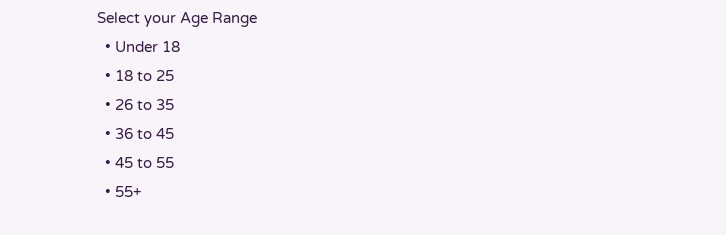Select your Age Range
  • Under 18
  • 18 to 25
  • 26 to 35
  • 36 to 45
  • 45 to 55
  • 55+